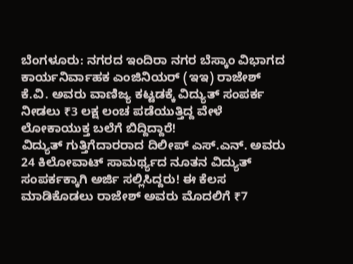ಬೆಂಗಳೂರು: ನಗರದ ಇಂದಿರಾ ನಗರ ಬೆಸ್ಕಾಂ ವಿಭಾಗದ ಕಾರ್ಯನಿರ್ವಾಹಕ ಎಂಜಿನಿಯರ್ (ಇಇ) ರಾಜೇಶ್ ಕೆ.ವಿ. ಅವರು ವಾಣಿಜ್ಯ ಕಟ್ಟಡಕ್ಕೆ ವಿದ್ಯುತ್ ಸಂಪರ್ಕ ನೀಡಲು ₹3 ಲಕ್ಷ ಲಂಚ ಪಡೆಯುತ್ತಿದ್ದ ವೇಳೆ ಲೋಕಾಯುಕ್ತ ಬಲೆಗೆ ಬಿದ್ದಿದ್ದಾರೆ!
ವಿದ್ಯುತ್ ಗುತ್ತಿಗೆದಾರರಾದ ದಿಲೀಪ್ ಎಸ್.ಎನ್. ಅವರು 24 ಕಿಲೋವಾಟ್ ಸಾಮರ್ಥ್ಯದ ನೂತನ ವಿದ್ಯುತ್ ಸಂಪರ್ಕಕ್ಕಾಗಿ ಅರ್ಜಿ ಸಲ್ಲಿಸಿದ್ದರು! ಈ ಕೆಲಸ ಮಾಡಿಕೊಡಲು ರಾಜೇಶ್ ಅವರು ಮೊದಲಿಗೆ ₹7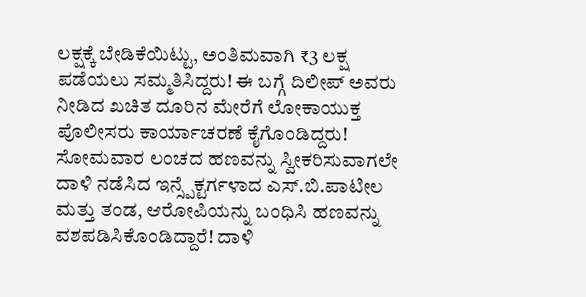ಲಕ್ಷಕ್ಕೆ ಬೇಡಿಕೆಯಿಟ್ಟು, ಅಂತಿಮವಾಗಿ ₹3 ಲಕ್ಷ ಪಡೆಯಲು ಸಮ್ಮತಿಸಿದ್ದರು! ಈ ಬಗ್ಗೆ ದಿಲೀಪ್ ಅವರು ನೀಡಿದ ಖಚಿತ ದೂರಿನ ಮೇರೆಗೆ ಲೋಕಾಯುಕ್ತ ಪೊಲೀಸರು ಕಾರ್ಯಾಚರಣೆ ಕೈಗೊಂಡಿದ್ದರು!
ಸೋಮವಾರ ಲಂಚದ ಹಣವನ್ನು ಸ್ವೀಕರಿಸುವಾಗಲೇ ದಾಳಿ ನಡೆಸಿದ ಇನ್ಸ್ಪೆಕ್ಟರ್ಗಳಾದ ಎಸ್.ಬಿ.ಪಾಟೀಲ ಮತ್ತು ತಂಡ, ಆರೋಪಿಯನ್ನು ಬಂಧಿಸಿ ಹಣವನ್ನು ವಶಪಡಿಸಿಕೊಂಡಿದ್ದಾರೆ! ದಾಳಿ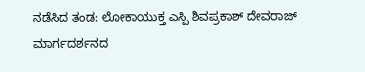ನಡೆಸಿದ ತಂಡ: ಲೋಕಾಯುಕ್ತ ಎಸ್ಪಿ ಶಿವಪ್ರಕಾಶ್ ದೇವರಾಜ್ ಮಾರ್ಗದರ್ಶನದ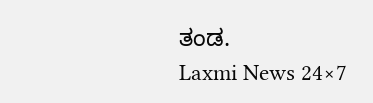ತಂಡ.
Laxmi News 24×7